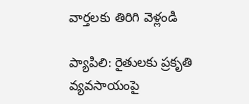వార్తలకు తిరిగి వెళ్లండి

ప్యాపిలి: రైతులకు ప్రకృతి వ్యవసాయంపై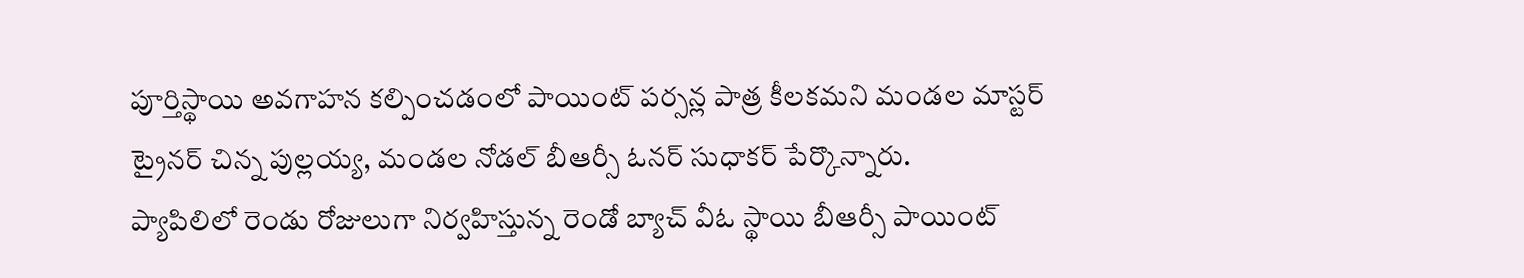పూర్తిస్థాయి అవగాహన కల్పించడంలో పాయింట్ పర్సన్ల పాత్ర కీలకమని మండల మాస్టర్ ట్రైనర్ చిన్న పుల్లయ్య, మండల నోడల్ బీఆర్సీ ఓనర్ సుధాకర్ పేర్కొన్నారు.
ప్యాపిలిలో రెండు రోజులుగా నిర్వహిస్తున్న రెండో బ్యాచ్ వీఓ స్థాయి బీఆర్సీ పాయింట్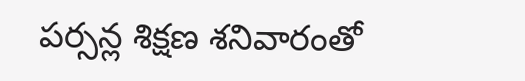పర్సన్ల శిక్షణ శనివారంతో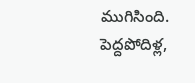ముగిసింది.
పెద్దపోదిళ్ల,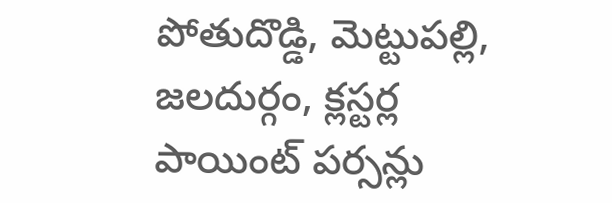పోతుదొడ్డి, మెట్టుపల్లి, జలదుర్గం, క్లస్టర్ల పాయింట్ పర్సన్లు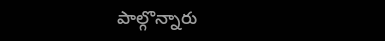పాల్గొన్నారు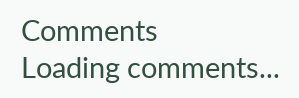Comments
Loading comments...